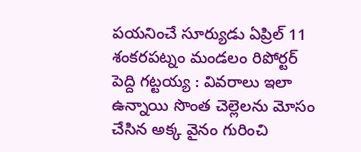పయనించే సూర్యుడు ఏప్రిల్ 11 శంకరపట్నం మండలం రిపోర్టర్ పెద్ది గట్టయ్య : వివరాలు ఇలా ఉన్నాయి సొంత చెల్లెలను మోసం చేసిన అక్క వైనం గురించి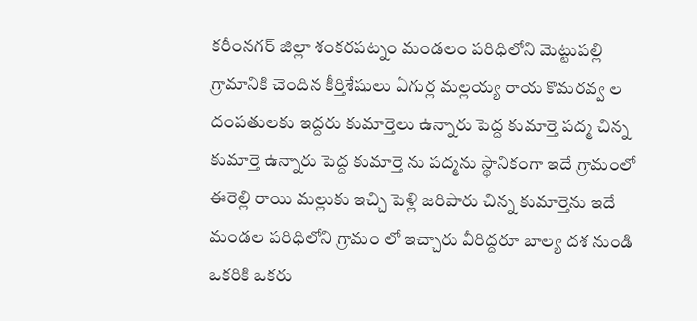కరీంనగర్ జిల్లా శంకరపట్నం మండలం పరిధిలోని మెట్టుపల్లి గ్రామానికి చెందిన కీర్తిశేషులు ఏగుర్ల మల్లయ్య రాయ కొమరవ్వ ల దంపతులకు ఇద్దరు కుమార్తెలు ఉన్నారు పెద్ద కుమార్తె పద్మ చిన్న కుమార్తె ఉన్నారు పెద్ద కుమార్తె ను పద్మను స్థానికంగా ఇదే గ్రామంలో ఈరెల్లి రాయి మల్లుకు ఇచ్చి పెళ్లి జరిపారు చిన్న కుమార్తెను ఇదే మండల పరిధిలోని గ్రామం లో ఇచ్చారు వీరిద్దరూ బాల్య దశ నుండి ఒకరికి ఒకరు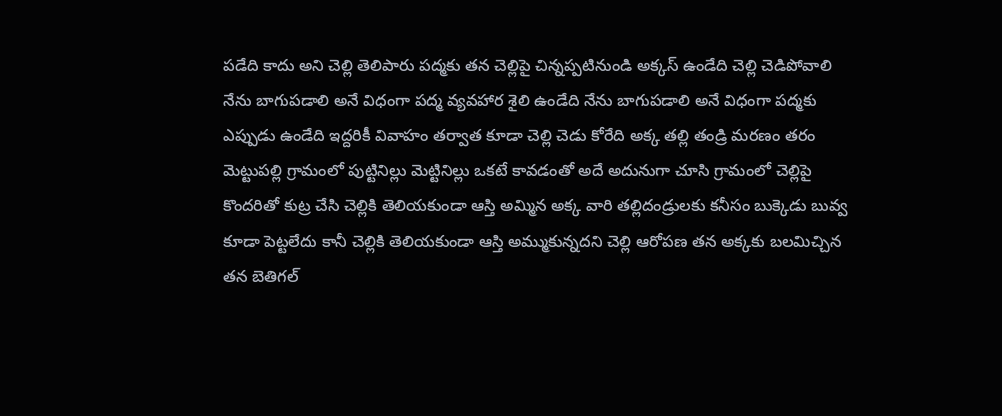పడేది కాదు అని చెల్లి తెలిపారు పద్మకు తన చెల్లిపై చిన్నప్పటినుండి అక్కస్ ఉండేది చెల్లి చెడిపోవాలి నేను బాగుపడాలి అనే విధంగా పద్మ వ్యవహార శైలి ఉండేది నేను బాగుపడాలి అనే విధంగా పద్మకు ఎప్పుడు ఉండేది ఇద్దరికీ వివాహం తర్వాత కూడా చెల్లి చెడు కోరేది అక్క తల్లి తండ్రి మరణం తరం మెట్టుపల్లి గ్రామంలో పుట్టినిల్లు మెట్టినిల్లు ఒకటే కావడంతో అదే అదునుగా చూసి గ్రామంలో చెల్లిపై కొందరితో కుట్ర చేసి చెల్లికి తెలియకుండా ఆస్తి అమ్మిన అక్క వారి తల్లిదండ్రులకు కనీసం బుక్కెడు బువ్వ కూడా పెట్టలేదు కానీ చెల్లికి తెలియకుండా ఆస్తి అమ్ముకున్నదని చెల్లి ఆరోపణ తన అక్కకు బలమిచ్చిన తన బెతిగల్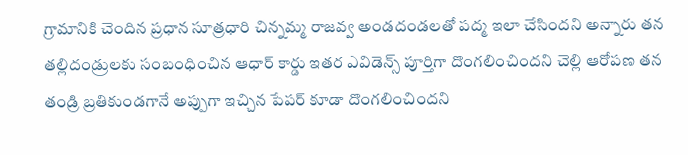గ్రామానికి చెందిన ప్రధాన సూత్రధారి చిన్నమ్మ రాజవ్వ అండదండలతో పద్మ ఇలా చేసిందని అన్నారు తన తల్లిదండ్రులకు సంబంధించిన ఆధార్ కార్డు ఇతర ఎవిడెన్స్ పూర్తిగా దొంగలించిందని చెల్లి ఆరోపణ తన తండ్రి బ్రతికుండగానే అప్పుగా ఇచ్చిన పేపర్ కూడా దొంగలించిందని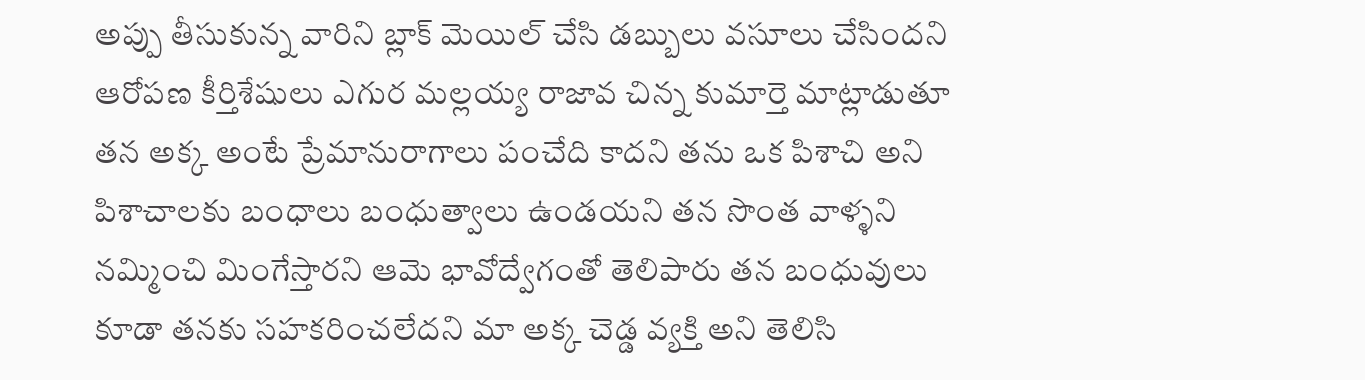అప్పు తీసుకున్న వారిని బ్లాక్ మెయిల్ చేసి డబ్బులు వసూలు చేసిందని ఆరోపణ కీర్తిశేషులు ఎగుర మల్లయ్య రాజావ చిన్న కుమార్తె మాట్లాడుతూ తన అక్క అంటే ప్రేమానురాగాలు పంచేది కాదని తను ఒక పిశాచి అని పిశాచాలకు బంధాలు బంధుత్వాలు ఉండయని తన సొంత వాళ్ళని నమ్మించి మింగేస్తారని ఆమె భావోద్వేగంతో తెలిపారు తన బంధువులు కూడా తనకు సహకరించలేదని మా అక్క చెడ్డ వ్యక్తి అని తెలిసి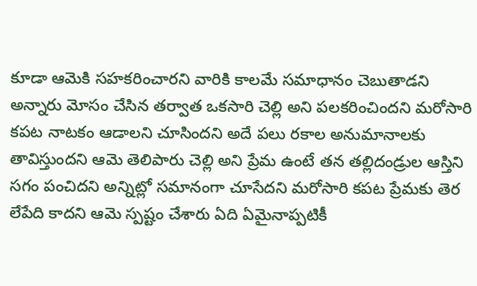కూడా ఆమెకి సహకరించారని వారికి కాలమే సమాధానం చెబుతాడని అన్నారు మోసం చేసిన తర్వాత ఒకసారి చెల్లి అని పలకరించిందని మరోసారి కపట నాటకం ఆడాలని చూసిందని అదే పలు రకాల అనుమానాలకు తావిస్తుందని ఆమె తెలిపారు చెల్లి అని ప్రేమ ఉంటే తన తల్లిదండ్రుల ఆస్తిని సగం పంచిదని అన్నిట్లో సమానంగా చూసేదని మరోసారి కపట ప్రేమకు తెర లేపేది కాదని ఆమె స్పష్టం చేశారు ఏది ఏమైనాప్పటికీ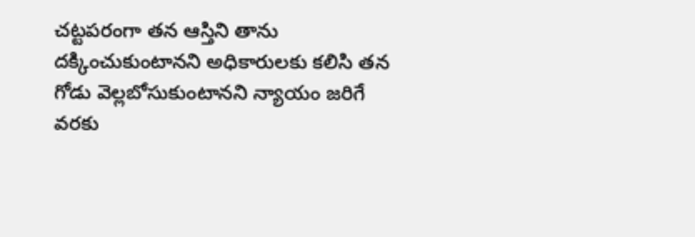చట్టపరంగా తన ఆస్తిని తాను దక్కించుకుంటానని అధికారులకు కలిసి తన గోడు వెల్లబోసుకుంటానని న్యాయం జరిగే వరకు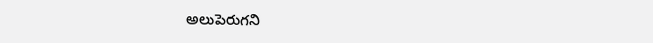అలుపెరుగని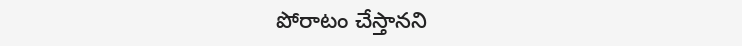పోరాటం చేస్తానని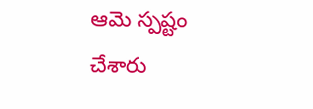ఆమె స్పష్టం చేశారు